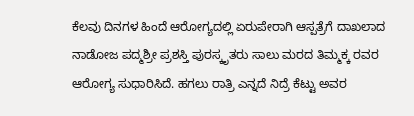ಕೆಲವು ದಿನಗಳ ಹಿಂದೆ ಆರೋಗ್ಯದಲ್ಲಿ ಏರುಪೇರಾಗಿ ಆಸ್ಪತ್ರೆಗೆ ದಾಖಲಾದ ನಾಡೋಜ ಪದ್ಮಶ್ರೀ ಪ್ರಶಸ್ತಿ ಪುರಸ್ಕೃತರು ಸಾಲು ಮರದ ತಿಮ್ಮಕ್ಕ ರವರ ಆರೋಗ್ಯ ಸುಧಾರಿಸಿದೆ. ಹಗಲು ರಾತ್ರಿ ಎನ್ನದೆ ನಿದ್ರೆ ಕೆಟ್ಟು ಅವರ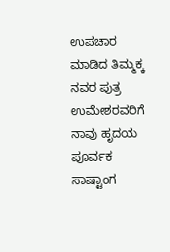ಉಪಚಾರ ಮಾಡಿದ ತಿಮ್ಮಕ್ಕ ನವರ ಪುತ್ರ ಉಮೇಶರವರಿಗೆ ನಾವು ಹೃದಯ ಪೂರ್ವಕ ಸಾಷ್ಟಾಂಗ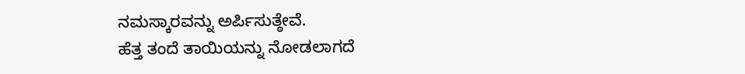ನಮಸ್ಕಾರವನ್ನು ಅರ್ಪಿಸುತ್ಠೇವೆ.
ಹೆತ್ತ ತಂದೆ ತಾಯಿಯನ್ನು ನೋಡಲಾಗದೆ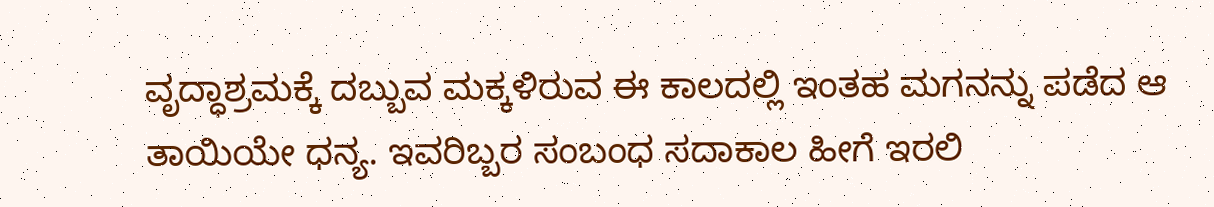ವೃದ್ಧಾಶ್ರಮಕ್ಕೆ ದಬ್ಬುವ ಮಕ್ಕಳಿರುವ ಈ ಕಾಲದಲ್ಲಿ ಇಂತಹ ಮಗನನ್ನು ಪಡೆದ ಆ ತಾಯಿಯೇ ಧನ್ಯ. ಇವರಿಬ್ಬರ ಸಂಬಂಧ ಸದಾಕಾಲ ಹೀಗೆ ಇರಲಿ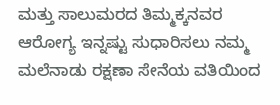ಮತ್ತು ಸಾಲುಮರದ ತಿಮ್ಮಕ್ಕನವರ ಆರೋಗ್ಯ ಇನ್ನಷ್ಟು ಸುಧಾರಿಸಲು ನಮ್ಮ ಮಲೆನಾಡು ರಕ್ಷಣಾ ಸೇನೆಯ ವತಿಯಿಂದ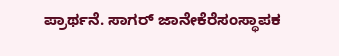ಪ್ರಾರ್ಥನೆ. ಸಾಗರ್ ಜಾನೇಕೆರೆಸಂಸ್ಥಾಪಕ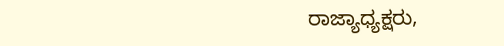ರಾಜ್ಯಾಧ್ಯಕ್ಷರು,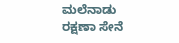ಮಲೆನಾಡು ರಕ್ಷಣಾ ಸೇನೆ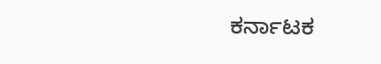ಕರ್ನಾಟಕ